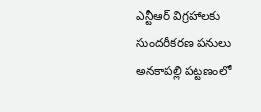ఎన్టీఆర్ విగ్రహాలకు సుందరీకరణ పనులు
అనకాపల్లి పట్టణంలో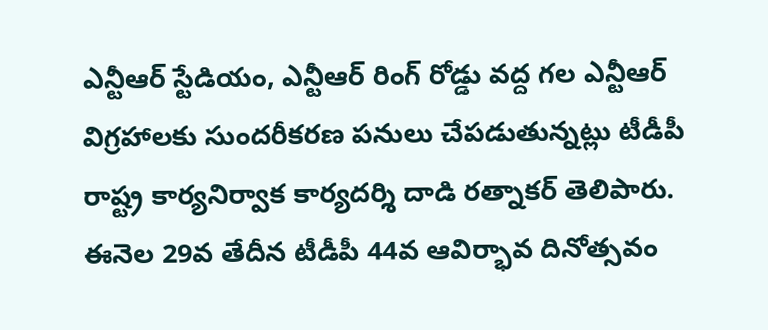ఎన్టీఆర్ స్టేడియం, ఎన్టీఆర్ రింగ్ రోడ్డు వద్ద గల ఎన్టీఆర్ విగ్రహాలకు సుందరీకరణ పనులు చేపడుతున్నట్లు టీడీపీ రాష్ట్ర కార్యనిర్వాక కార్యదర్శి దాడి రత్నాకర్ తెలిపారు. ఈనెల 29వ తేదీన టీడీపీ 44వ ఆవిర్భావ దినోత్సవం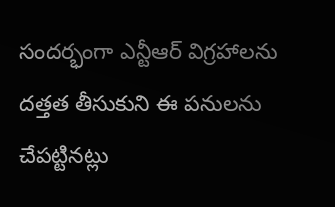సందర్భంగా ఎన్టీఆర్ విగ్రహాలను దత్తత తీసుకుని ఈ పనులను చేపట్టినట్లు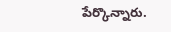పేర్కొన్నారు.